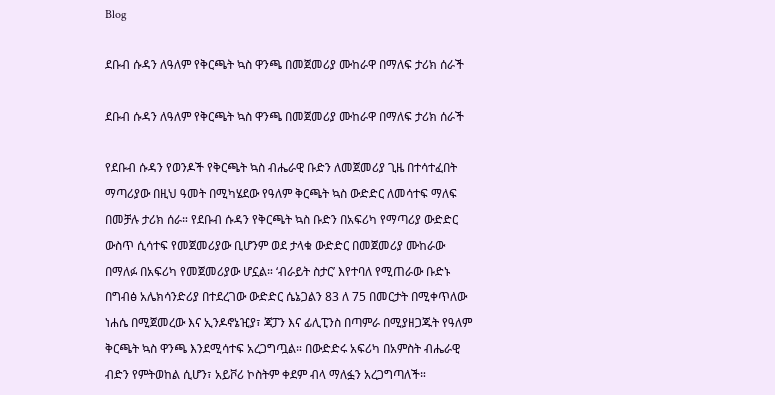Blog

ደቡብ ሱዳን ለዓለም የቅርጫት ኳስ ዋንጫ በመጀመሪያ ሙከራዋ በማለፍ ታሪክ ሰራች

ደቡብ ሱዳን ለዓለም የቅርጫት ኳስ ዋንጫ በመጀመሪያ ሙከራዋ በማለፍ ታሪክ ሰራች

የደቡብ ሱዳን የወንዶች የቅርጫት ኳስ ብሔራዊ ቡድን ለመጀመሪያ ጊዜ በተሳተፈበት ማጣሪያው በዚህ ዓመት በሚካሄደው የዓለም ቅርጫት ኳስ ውድድር ለመሳተፍ ማለፍ በመቻሉ ታሪክ ሰራ። የደቡብ ሱዳን የቅርጫት ኳስ ቡድን በአፍሪካ የማጣሪያ ውድድር ውስጥ ሲሳተፍ የመጀመሪያው ቢሆንም ወደ ታላቁ ውድድር በመጀመሪያ ሙከራው በማለፉ በአፍሪካ የመጀመሪያው ሆኗል። ‘ብራይት ስታር’ እየተባለ የሚጠራው ቡድኑ በግብፅ አሌክሳንድሪያ በተደረገው ውድድር ሴኔጋልን 83 ለ 75 በመርታት በሚቀጥለው ነሐሴ በሚጀመረው እና ኢንዶኖኔዢያ፣ ጃፓን እና ፊሊፒንስ በጣምራ በሚያዘጋጁት የዓለም ቅርጫት ኳስ ዋንጫ እንደሚሳተፍ አረጋግጧል። በውድድሩ አፍሪካ በአምስት ብሔራዊ ብድን የምትወከል ሲሆን፣ አይቮሪ ኮስትም ቀደም ብላ ማለፏን አረጋግጣለች።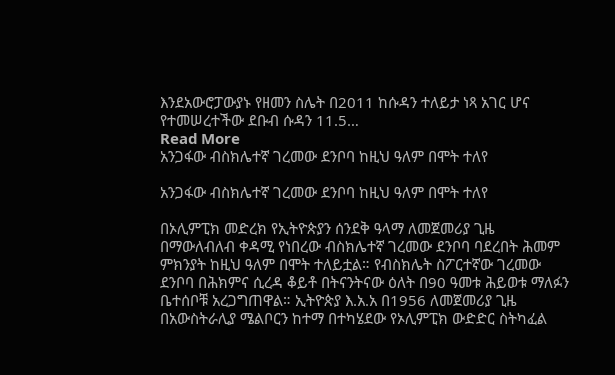እንደአውሮፓውያኑ የዘመን ስሌት በ2011 ከሱዳን ተለይታ ነጻ አገር ሆና የተመሠረተችው ደቡብ ሱዳን 11.5…
Read More
አንጋፋው ብስክሌተኛ ገረመው ደንቦባ ከዚህ ዓለም በሞት ተለየ

አንጋፋው ብስክሌተኛ ገረመው ደንቦባ ከዚህ ዓለም በሞት ተለየ

በኦሊምፒክ መድረክ የኢትዮጵያን ሰንደቅ ዓላማ ለመጀመሪያ ጊዜ በማውለብለብ ቀዳሚ የነበረው ብስክሌተኛ ገረመው ደንቦባ ባደረበት ሕመም ምክንያት ከዚህ ዓለም በሞት ተለይቷል። የብስክሌት ስፖርተኛው ገረመው ደንቦባ በሕክምና ሲረዳ ቆይቶ በትናንትናው ዕለት በ90 ዓመቱ ሕይወቱ ማለፉን ቤተሰቦቹ አረጋግጠዋል። ኢትዮጵያ እ.አ.አ በ1956 ለመጀመሪያ ጊዜ በአውስትራሊያ ሜልቦርን ከተማ በተካሄደው የኦሊምፒክ ውድድር ስትካፈል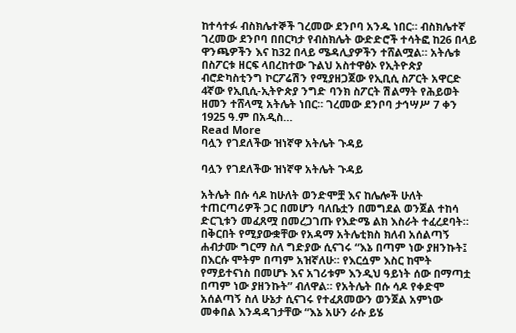ከተሳተፉ ብስክሌተኞች ገረመው ደንቦባ አንዱ ነበር። ብስክሌተኛ ገረመው ደንቦባ በበርካታ የብስክሌት ውድድሮች ተሳትፎ ከ26 በላይ ዋንጫዎችን እና ከ32 በላይ ሜዳሊያዎችን ተሸልሟል። አትሌቱ በስፖርቱ ዘርፍ ላበረከተው ጉልህ አስተዋፅኦ የኢትዮጵያ ብሮድካስቲንግ ኮርፖሬሽን የሚያዘጋጀው የኢቢሲ ስፖርት አዋርድ 4ኛው የኢቢሲ-ኢትዮጵያ ንግድ ባንክ ስፖርት ሽልማት የሕይወት ዘመን ተሸላሚ አትሌት ነበር። ገረመው ደንቦባ ታኅሣሥ 7 ቀን 1925 ዓ.ም በአዲስ…
Read More
ባሏን የገደለችው ዝነኛዋ አትሌት ጉዳይ

ባሏን የገደለችው ዝነኛዋ አትሌት ጉዳይ

አትሌት በሱ ሳዶ ከሁለት ወንድሞቿ እና ከሌሎች ሁለት ተጠርጣሪዎች ጋር በመሆን ባለቤቷን በመግደል ወንጀል ተከሳ ድርጊቱን መፈጸሟ በመረጋገጡ የእድሜ ልክ እስራት ተፈረደባት። በቅርበት የሚያውቋቸው የአዳማ አትሌቲክስ ክለብ አሰልጣኝ ሐብታሙ ግርማ ስለ ግድያው ሲናገሩ “እኔ በጣም ነው ያዘንኩት፤ በእርሱ ሞትም በጣም አዝኛለሁ። የእርሷም እስር ከሞት የማይተናነስ በመሆኑ እና አገሪቱም እንዲህ ዓይነት ሰው በማጣቷ በጣም ነው ያዘንኩት” ብለዋል። የአትሌት በሱ ሳዶ የቀድሞ አሰልጣኝ ስለ ሁኔታ ሲናገሩ የተፈጸመውን ወንጀል አምነው መቀበል እንዳዳገታቸው “እኔ አሁን ራሱ ይሄ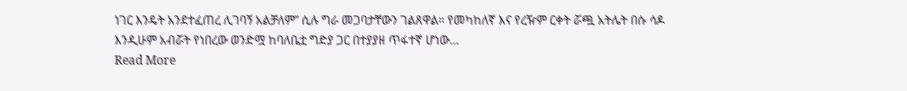ነገር እንዴት አንደተፈጠረ ሊገባኝ አልቻለም” ሲሉ ግራ መጋባታቸውን ገልጸዋል። የመካከለኛ እና የረዥም ርቀት ሯጯ አትሌት በሱ ሳዶ እንዲሁም አብሯት የነበረው ወንድሟ ከባለቤቷ ግድያ ጋር በተያያዘ ጥፋተኛ ሆነው…
Read More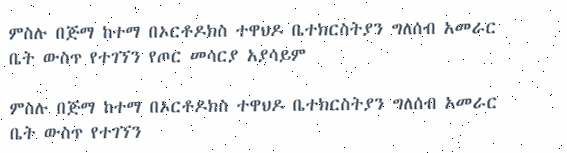ምስሉ በጅማ ከተማ በኦርቶዶክስ ተዋህዶ ቤተክርስትያን ግለሰብ አመራር ቤት ውስጥ የተገኘን የጦር መሳርያ አያሳይም

ምስሉ በጅማ ከተማ በኦርቶዶክስ ተዋህዶ ቤተክርስትያን ግለሰብ አመራር ቤት ውስጥ የተገኘን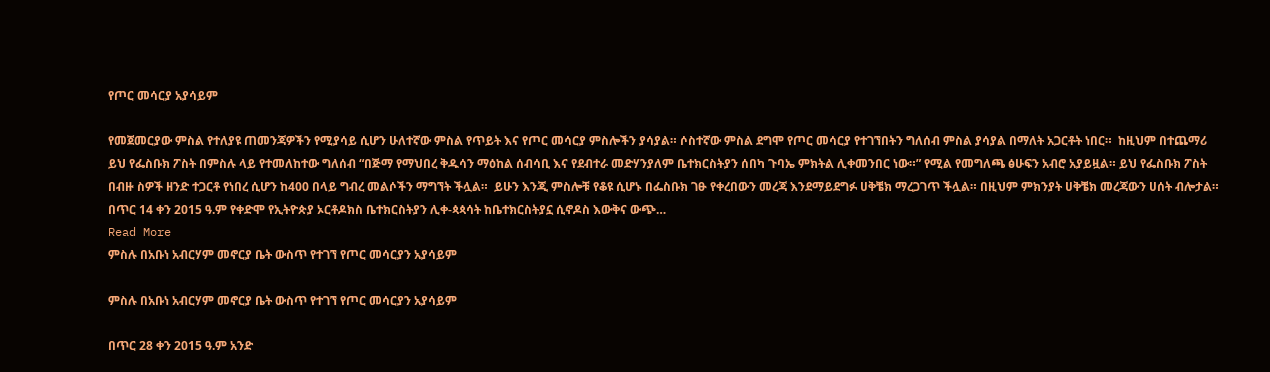የጦር መሳርያ አያሳይም

የመጀመርያው ምስል የተለያዩ ጠመንጃዎችን የሚያሳይ ሲሆን ሁለተኛው ምስል የጥይት እና የጦር መሳርያ ምስሎችን ያሳያል። ሶስተኛው ምስል ደግሞ የጦር መሳርያ የተገኘበትን ግለሰብ ምስል ያሳያል በማለት አጋርቶት ነበር።  ከዚህም በተጨማሪ  ይህ የፌስቡክ ፖስት በምስሉ ላይ የተመለከተው ግለሰብ “በጅማ የማህበረ ቅዱሳን ማዕከል ሰብሳቢ እና የደብተራ መድሃንያለም ቤተክርስትያን ሰበካ ጉባኤ ምክትል ሊቀመንበር ነው።” የሚል የመግለጫ ፅሁፍን አብሮ አያይዟል። ይህ የፌስቡክ ፖስት በብዙ ስዎች ዘንድ ተጋርቶ የነበረ ሲሆን ከ400 በላይ ግብረ መልሶችን ማግኘት ችሏል።  ይሁን እንጂ ምስሎቹ የቆዩ ሲሆኑ በፌስቡክ ገፁ የቀረበውን መረጃ እንደማይደግፉ ሀቅቼክ ማረጋገጥ ችሏል። በዚህም ምክንያት ሀቅቼክ መረጃውን ሀሰት ብሎታል።     በጥር 14 ቀን 2015 ዓ.ም የቀድሞ የኢትዮጵያ ኦርቶዶክስ ቤተክርስትያን ሊቀ-ጳጳሳት ከቤተክርስትያኗ ሲኖዶስ እውቅና ውጭ…
Read More
ምስሉ በአቡነ አብርሃም መኖርያ ቤት ውስጥ የተገኘ የጦር መሳርያን አያሳይም

ምስሉ በአቡነ አብርሃም መኖርያ ቤት ውስጥ የተገኘ የጦር መሳርያን አያሳይም

በጥር 28 ቀን 2015 ዓ.ም አንድ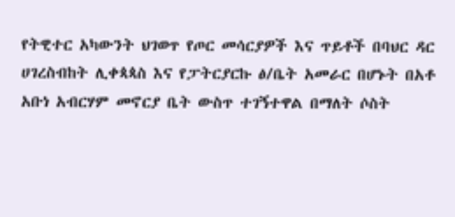የትዊተር አካውንት ህገወጥ የጦር መሳርያዎች እና ጥይቶች በባህር ዳር ሀገረስብከት ሊቀጳጳስ እና የፓትርያርኩ ፅ/ቤት አመራር በሆኑት በአቶ አቡነ አብርሃም መኖርያ ቤት ውስጥ ተገኝተዋል በማለት ሶስት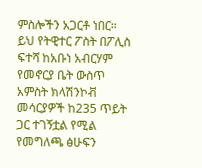ምስሎችን አጋርቶ ነበር። ይህ የትዊተር ፖስት በፖሊስ ፍተሻ ከአቡነ አብርሃም የመኖርያ ቤት ውስጥ አምስት ክላሽንኮቭ መሳርያዎች ከ235 ጥይት ጋር ተገኝቷል የሚል የመግለጫ ፅሁፍን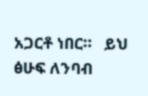አጋርቶ ነበር።   ይህ ፅሁፍ ለንባብ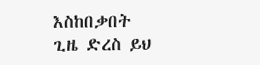እስከበቃበት ጊዜ ድረስ ይህ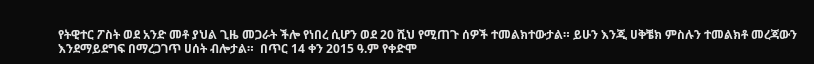የትዊተር ፖስት ወደ አንድ መቶ ያህል ጊዜ መጋራት ችሎ የነበረ ሲሆን ወደ 20 ሺህ የሚጠጉ ሰዎች ተመልክተውታል። ይሁን እንጂ ሀቅቼክ ምስሉን ተመልክቶ መረጃውን እንደማይደግፍ በማረጋገጥ ሀሰት ብሎታል።  በጥር 14 ቀን 2015 ዓ.ም የቀድሞ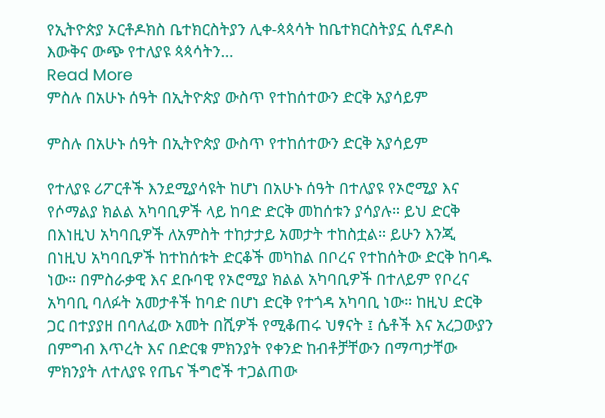የኢትዮጵያ ኦርቶዶክስ ቤተክርስትያን ሊቀ-ጳጳሳት ከቤተክርስትያኗ ሲኖዶስ እውቅና ውጭ የተለያዩ ጳጳሳትን…
Read More
ምስሉ በአሁኑ ሰዓት በኢትዮጵያ ውስጥ የተከሰተውን ድርቅ አያሳይም

ምስሉ በአሁኑ ሰዓት በኢትዮጵያ ውስጥ የተከሰተውን ድርቅ አያሳይም

የተለያዩ ሪፖርቶች እንደሚያሳዩት ከሆነ በአሁኑ ሰዓት በተለያዩ የኦሮሚያ እና የሶማልያ ክልል አካባቢዎች ላይ ከባድ ድርቅ መከሰቱን ያሳያሉ። ይህ ድርቅ በእነዚህ አካባቢዎች ለአምስት ተከታታይ አመታት ተከስቷል። ይሁን እንጂ በነዚህ አካባቢዎች ከተከሰቱት ድርቆች መካከል በቦረና የተከሰትው ድርቅ ከባዱ ነው። በምስራቃዊ እና ደቡባዊ የኦሮሚያ ክልል አካባቢዎች በተለይም የቦረና አካባቢ ባለፉት አመታቶች ከባድ በሆነ ድርቅ የተጎዳ አካባቢ ነው። ከዚህ ድርቅ ጋር በተያያዘ በባለፈው አመት በሺዎች የሚቆጠሩ ህፃናት ፤ ሴቶች እና አረጋውያን በምግብ እጥረት እና በድርቁ ምክንያት የቀንድ ከብቶቻቸውን በማጣታቸው ምክንያት ለተለያዩ የጤና ችግሮች ተጋልጠው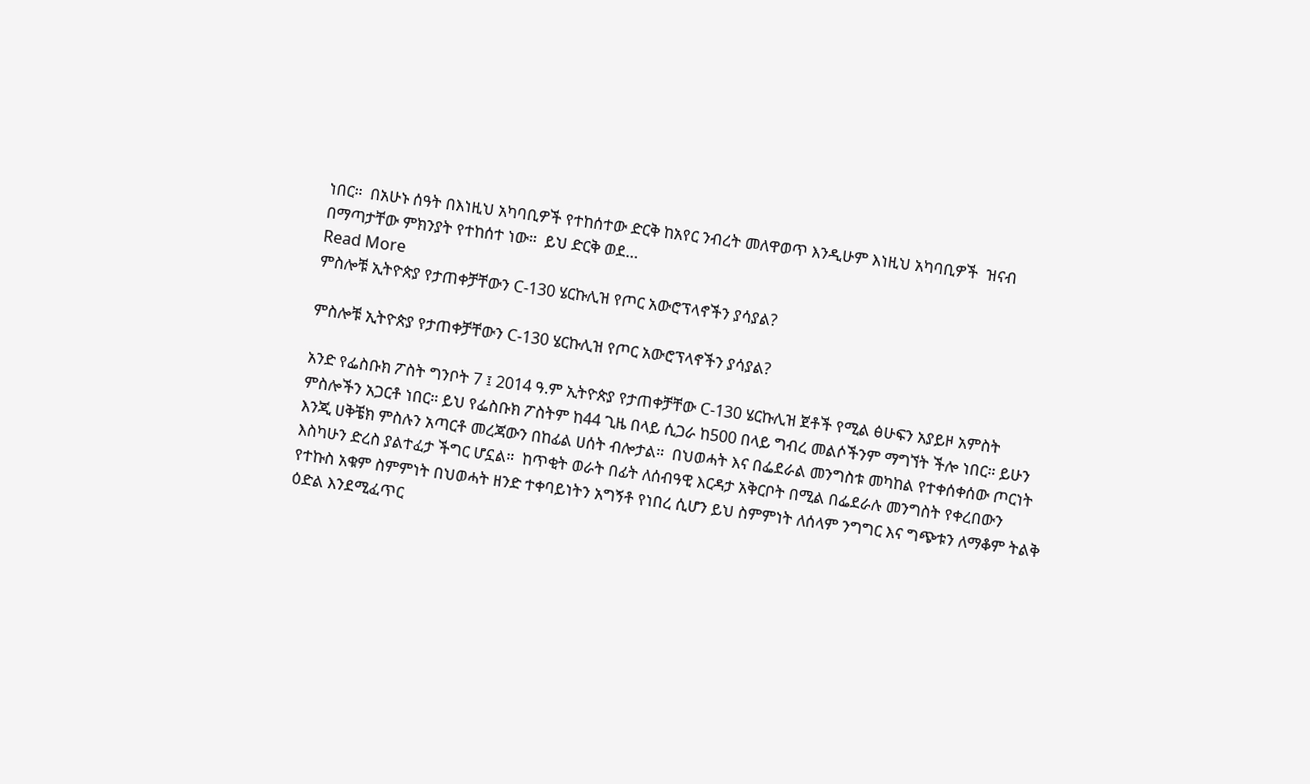ነበር።  በአሁኑ ሰዓት በእነዚህ አካባቢዎች የተከሰተው ድርቅ ከአየር ንብረት መለዋወጥ እንዲሁም እነዚህ አካባቢዎች  ዝናብ በማጣታቸው ምክንያት የተከሰተ ነው።  ይህ ድርቅ ወደ…
Read More
ምስሎቹ ኢትዮጵያ የታጠቀቻቸውን C-130 ሄርኩሊዝ የጦር አውሮፕላኖችን ያሳያል?

ምስሎቹ ኢትዮጵያ የታጠቀቻቸውን C-130 ሄርኩሊዝ የጦር አውሮፕላኖችን ያሳያል?

አንድ የፌስቡክ ፖስት ግንቦት 7 ፤ 2014 ዓ.ም ኢትዮጵያ የታጠቀቻቸው C-130 ሄርኩሊዝ ጀቶች የሚል ፅሁፍን አያይዞ አምስት ምስሎችን አጋርቶ ነበር። ይህ የፌስቡክ ፖስትም ከ44 ጊዜ በላይ ሲጋራ ከ500 በላይ ግብረ መልሶችንም ማግኘት ችሎ ነበር። ይሁን እንጂ ሀቅቼክ ምስሉን አጣርቶ መረጃውን በከፊል ሀሰት ብሎታል።  በህወሓት እና በፌደራል መንግስቱ መካከል የተቀሰቀሰው ጦርነት እስካሁን ድረስ ያልተፈታ ችግር ሆኗል።  ከጥቂት ወራት በፊት ለሰብዓዊ እርዳታ አቅርቦት በሚል በፌደራሉ መንግስት የቀረበውን የተኩስ አቁም ስምምነት በህወሓት ዘንድ ተቀባይነትን አግኝቶ የነበረ ሲሆን ይህ ስምምነት ለሰላም ንግግር እና ግጭቱን ለማቆም ትልቅ ዕድል እንደሚፈጥር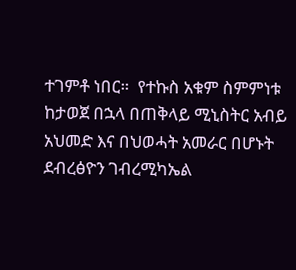ተገምቶ ነበር።  የተኩስ አቁም ስምምነቱ ከታወጀ በኋላ በጠቅላይ ሚኒስትር አብይ አህመድ እና በህወሓት አመራር በሆኑት ደብረፅዮን ገብረሚካኤል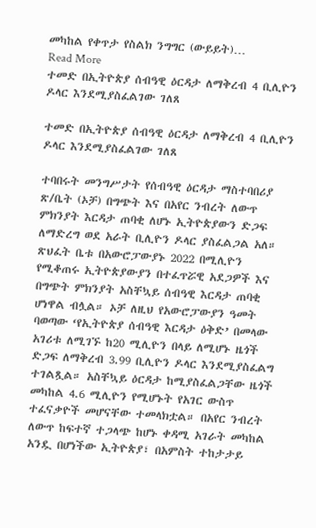መካከል የቀጥታ የስልክ ንግግር (ውይይት)…
Read More
ተመድ በኢትዮጵያ ሰብዓዊ ዕርዳታ ለማቅረብ 4 ቢሊዮን ዶላር እንደሚያስፈልገው ገለጸ

ተመድ በኢትዮጵያ ሰብዓዊ ዕርዳታ ለማቅረብ 4 ቢሊዮን ዶላር እንደሚያስፈልገው ገለጸ

ተባበሩት መንግሥታት የሰብዓዊ ዕርዳታ ማስተባበሪያ ጽ/ቤት (ኦቻ) በግጭት እና በአየር ንብረት ለውጥ ምክንያት እርዳታ ጠባቂ ለሆኑ ኢትዮጵያውን ድጋፍ ለማድረግ ወደ አራት ቢሊዮን ዶላር ያስፈልጋል አለ። ጽህፈት ቤቱ በአውሮፓውያኑ 2022 በሚሊዮን የሚቆጠሩ ኢትዮጵያውያን በተፈጥሯዊ አደጋዎች እና በግጭት ምክንያት አስቸኳይ ሰብዓዊ እርዳታ ጠባቂ ሆነዋል ብሏል። ኦቻ ለዚህ የአውሮፓውያን ዓመት ባወጣው ‘የኢትዮጵያ ሰብዓዊ እርዳታ ዕቅድ’ በመላው አገሪቱ ለሚገኙ ከ20 ሚሊዮን በላይ ለሚሆኑ ዜጎች ድጋፍ ለማቅረብ 3.99 ቢሊዮን ዶላር እንደሚያስፈልግ ተገልጿል። አስቸኳይ ዕርዳታ ከሚያስፈልጋቸው ዜጎች መካከል 4.6 ሚሊዮን የሚሆኑት የአገር ውስጥ ተፈናቃዮች መሆናቸው ተመላክቷል። በአየር ንብረት ለውጥ ከፍተኛ ተጋላጭ ከሆኑ ቀዳሚ አገራት መካከል አንዷ በሆነችው ኢትዮጵያ፣ በአምስት ተከታታይ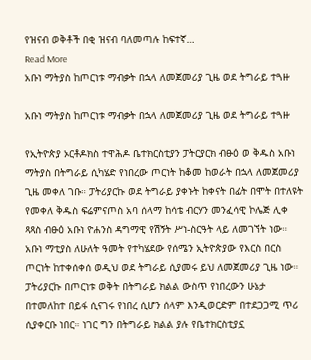የዝናብ ወቅቶች በቂ ዝናብ ባለመጣሉ ከፍተኛ…
Read More
አቡነ ማትያስ ከጦርነቱ ማብቃት በኋላ ለመጀመሪያ ጊዜ ወደ ትግራይ ተጓዙ

አቡነ ማትያስ ከጦርነቱ ማብቃት በኋላ ለመጀመሪያ ጊዜ ወደ ትግራይ ተጓዙ

የኢትዮጵያ ኦርቶዶክስ ተዋሕዶ ቤተክርስቲያን ፓትርያርክ ብፁዕ ወ ቅዱስ አቡነ ማትያስ በትግራይ ሲካሄድ የነበረው ጦርነት ከቆመ ከወራት በኋላ ለመጀመሪያ ጊዜ መቀለ ገቡ። ፓትሪያርኩ ወደ ትግራይ ያቀኑት ከቀናት በፊት በሞት በተለዩት የመቀለ ቅዱስ ፍሬምናጦስ አባ ሰላማ ከሳቴ ብርሃን መንፈሳዊ ኮሌጅ ሊቀ ጻጻስ ብፁዕ አቡነ ዮሐንስ ዳግማዊ የሽኝት ሥነ-ስርዓት ላይ ለመገኘት ነው። አቡነ ማቲያስ ለሁለት ዓመት የተካሄደው የሰሜን ኢትዮጵያው የእርስ በርስ ጦርነት ከተቀሰቀሰ ወዲህ ወደ ትግራይ ሲያመሩ ይህ ለመጀመሪያ ጊዜ ነው። ፓትሪያርኩ በጦርነቱ ወቅት በትግራይ ክልል ውስጥ የነበረውን ሁኔታ በተመለከተ በይፋ ሲናገሩ የነበረ ሲሆን ሰላም እንዲወርድም በተደጋጋሚ ጥሪ ሲያቀርቡ ነበር። ነገር ግን በትግራይ ክልል ያሉ የቤተክርስቲያኗ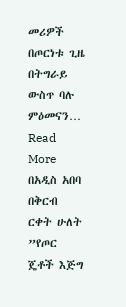መሪዎች በጦርነቱ ጊዜ በትግራይ ውስጥ ባሉ ምዕመናን…
Read More
በአዲስ አበባ በቅርብ ርቀት ሁለት ”የጦር ጄቶች እጅግ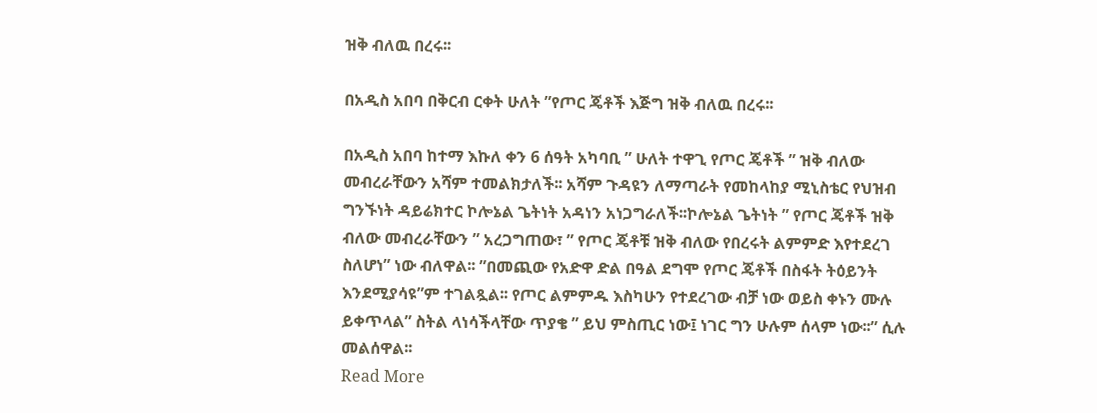ዝቅ ብለዉ በረሩ፡፡

በአዲስ አበባ በቅርብ ርቀት ሁለት ”የጦር ጄቶች እጅግ ዝቅ ብለዉ በረሩ፡፡

በአዲስ አበባ ከተማ እኩለ ቀን 6 ሰዓት አካባቢ ” ሁለት ተዋጊ የጦር ጄቶች ” ዝቅ ብለው መብረራቸውን አሻም ተመልክታለች፡፡ አሻም ጉዳዩን ለማጣራት የመከላከያ ሚኒስቴር የህዝብ ግንኙነት ዳይሬክተር ኮሎኔል ጌትነት አዳነን አነጋግራለች፡፡ኮሎኔል ጌትነት ” የጦር ጄቶች ዝቅ ብለው መብረራቸውን ” አረጋግጠው፣ ” የጦር ጄቶቹ ዝቅ ብለው የበረሩት ልምምድ እየተደረገ ስለሆነ” ነው ብለዋል፡፡ ”በመጪው የአድዋ ድል በዓል ደግሞ የጦር ጄቶች በስፋት ትዕይንት እንደሚያሳዩ”ም ተገልጿል፡፡ የጦር ልምምዱ እስካሁን የተደረገው ብቻ ነው ወይስ ቀኑን ሙሉ ይቀጥላል” ስትል ላነሳችላቸው ጥያቄ ” ይህ ምስጢር ነው፤ ነገር ግን ሁሉም ሰላም ነው፡፡” ሲሉ መልሰዋል፡፡
Read More